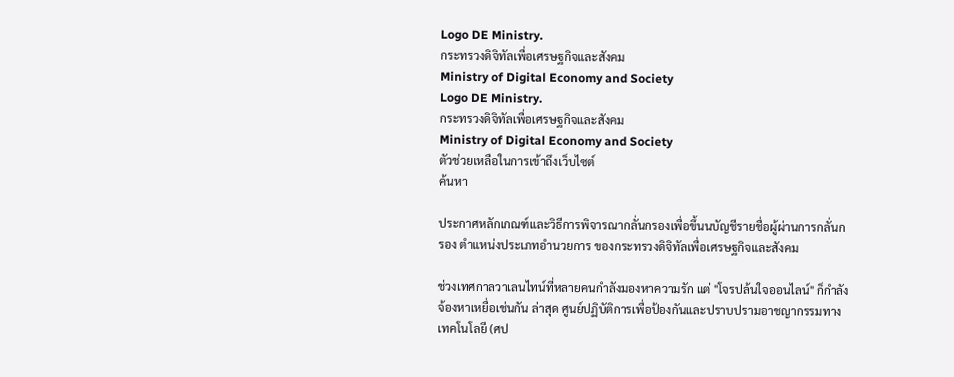Logo DE Ministry.
กระทรวงดิจิทัลเพื่อเศรษฐกิจและสังคม
Ministry of Digital Economy and Society
Logo DE Ministry.
กระทรวงดิจิทัลเพื่อเศรษฐกิจและสังคม
Ministry of Digital Economy and Society
ตัวช่วยเหลือในการเข้าถึงเว็บไซต์
ค้นหา

ประกาศหลักเกณฑ์และวิธีการพิจารณากลั่นกรองเพื่อขึ้นนบัญชีรายชื่อผู้ผ่านการกลั่นกรอง ตำแหน่งประเภทอำนวยการ ของกระทรวงดิจิทัลเพื่อเศรษฐกิจและสังคม

ช่วงเทศกาลวาเลนไทน์ที่หลายคนกำลังมองหาความรัก แต่ "โจรปล้นใจออนไลน์" ก็กำลังจ้องหาเหยื่อเช่นกัน ล่าสุด ศูนย์ปฏิบัติการเพื่อป้องกันและปราบปรามอาชญากรรมทางเทคโนโลยี (ศป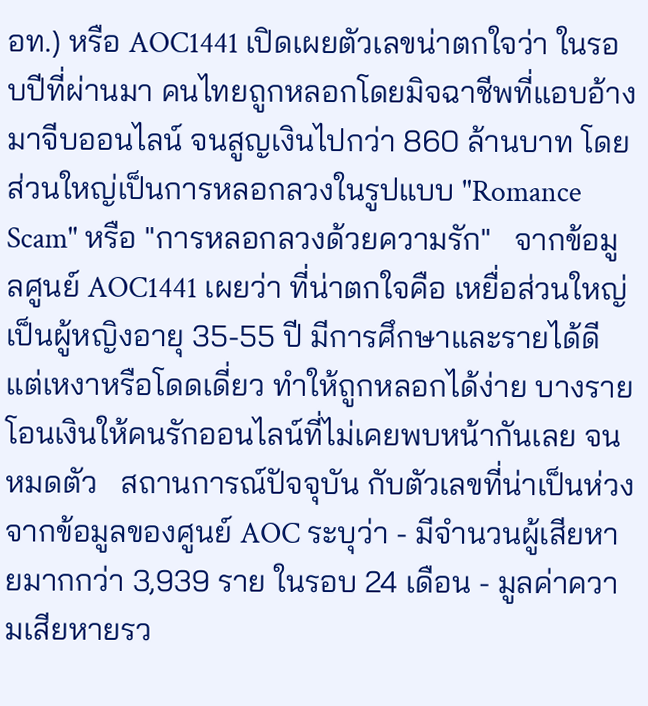อท.) หรือ AOC1441 เปิดเผยตัวเลขน่าตกใจว่า ในรอบปีที่ผ่านมา คนไทยถูกหลอกโดยมิจฉาชีพที่แอบอ้างมาจีบออนไลน์ จนสูญเงินไปกว่า 860 ล้านบาท โดยส่วนใหญ่เป็นการหลอกลวงในรูปแบบ "Romance Scam" หรือ "การหลอกลวงด้วยความรัก"   จากข้อมูลศูนย์ AOC1441 เผยว่า ที่น่าตกใจคือ เหยื่อส่วนใหญ่เป็นผู้หญิงอายุ 35-55 ปี มีการศึกษาและรายได้ดี แต่เหงาหรือโดดเดี่ยว ทำให้ถูกหลอกได้ง่าย บางรายโอนเงินให้คนรักออนไลน์ที่ไม่เคยพบหน้ากันเลย จนหมดตัว   สถานการณ์ปัจจุบัน กับตัวเลขที่น่าเป็นห่วง จากข้อมูลของศูนย์ AOC ระบุว่า - มีจำนวนผู้เสียหายมากกว่า 3,939 ราย ในรอบ 24 เดือน - มูลค่าความเสียหายรว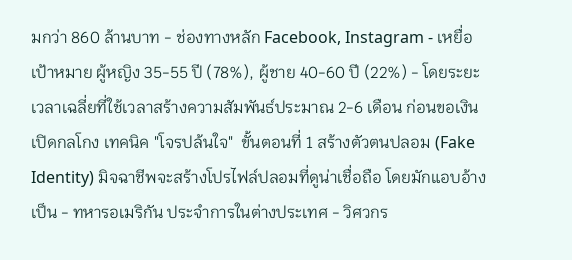มกว่า 860 ล้านบาท - ช่องทางหลัก Facebook, Instagram - เหยื่อเป้าหมาย ผู้หญิง 35-55 ปี (78%), ผู้ชาย 40-60 ปี (22%) - โดยระยะเวลาเฉลี่ยที่ใช้เวลาสร้างความสัมพันธ์ประมาณ 2-6 เดือน ก่อนขอเงิน   เปิดกลโกง เทคนิค "โจรปล้นใจ"  ขั้นตอนที่ 1 สร้างตัวตนปลอม (Fake Identity) มิจฉาชีพจะสร้างโปรไฟล์ปลอมที่ดูน่าเชื่อถือ โดยมักแอบอ้างเป็น - ทหารอเมริกัน ประจำการในต่างประเทศ - วิศวกร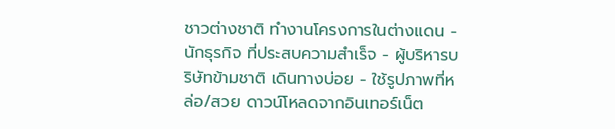ชาวต่างชาติ ทำงานโครงการในต่างแดน - นักธุรกิจ ที่ประสบความสำเร็จ - ผู้บริหารบริษัทข้ามชาติ เดินทางบ่อย - ใช้รูปภาพที่หล่อ/สวย ดาวน์โหลดจากอินเทอร์เน็ต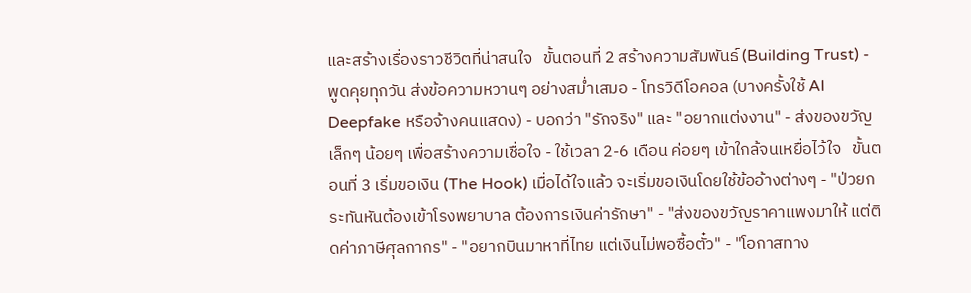และสร้างเรื่องราวชีวิตที่น่าสนใจ   ขั้นตอนที่ 2 สร้างความสัมพันธ์ (Building Trust) - พูดคุยทุกวัน ส่งข้อความหวานๆ อย่างสม่ำเสมอ - โทรวิดีโอคอล (บางครั้งใช้ AI Deepfake หรือจ้างคนแสดง) - บอกว่า "รักจริง" และ "อยากแต่งงาน" - ส่งของขวัญเล็กๆ น้อยๆ เพื่อสร้างความเชื่อใจ - ใช้เวลา 2-6 เดือน ค่อยๆ เข้าใกล้จนเหยื่อไว้ใจ   ขั้นตอนที่ 3 เริ่มขอเงิน (The Hook) เมื่อได้ใจแล้ว จะเริ่มขอเงินโดยใช้ข้ออ้างต่างๆ - "ป่วยกระทันหันต้องเข้าโรงพยาบาล ต้องการเงินค่ารักษา" - "ส่งของขวัญราคาแพงมาให้ แต่ติดค่าภาษีศุลกากร" - "อยากบินมาหาที่ไทย แต่เงินไม่พอซื้อตั๋ว" - "โอกาสทาง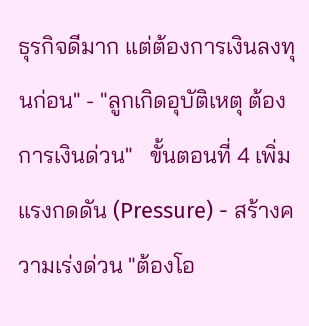ธุรกิจดีมาก แต่ต้องการเงินลงทุนก่อน" - "ลูกเกิดอุบัติเหตุ ต้องการเงินด่วน"   ขั้นตอนที่ 4 เพิ่มแรงกดดัน (Pressure) - สร้างความเร่งด่วน "ต้องโอ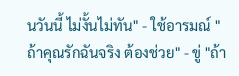นวันนี้ ไม่งั้นไม่ทัน" - ใช้อารมณ์ "ถ้าคุณรักฉันจริง ต้องช่วย" - ขู่ "ถ้า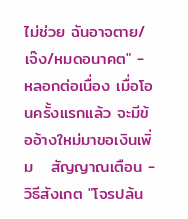ไม่ช่วย ฉันอาจตาย/เจ๊ง/หมดอนาคต" - หลอกต่อเนื่อง เมื่อโอนครั้งแรกแล้ว จะมีข้ออ้างใหม่มาขอเงินเพิ่ม   สัญญาณเตือน - วิธีสังเกต "โจรปล้น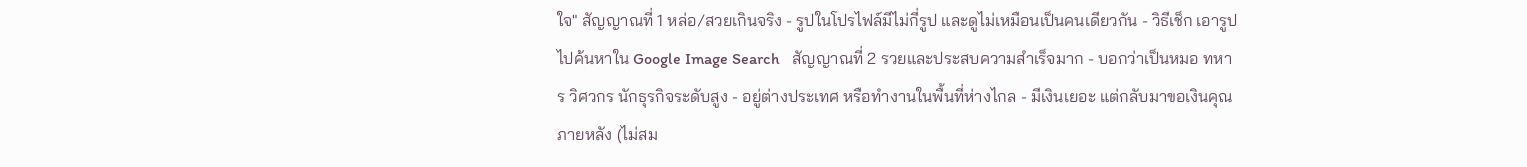ใจ" สัญญาณที่ 1 หล่อ/สวยเกินจริง - รูปในโปรไฟล์มีไม่กี่รูป และดูไม่เหมือนเป็นคนเดียวกัน - วิธีเช็ก เอารูปไปค้นหาใน Google Image Search   สัญญาณที่ 2 รวยและประสบความสำเร็จมาก - บอกว่าเป็นหมอ ทหาร วิศวกร นักธุรกิจระดับสูง - อยู่ต่างประเทศ หรือทำงานในพื้นที่ห่างไกล - มีเงินเยอะ แต่กลับมาขอเงินคุณภายหลัง (ไม่สม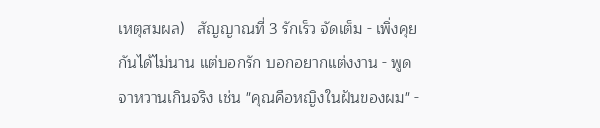เหตุสมผล)   สัญญาณที่ 3 รักเร็ว จัดเต็ม - เพิ่งคุยกันได้ไม่นาน แต่บอกรัก บอกอยากแต่งงาน - พูดจาหวานเกินจริง เช่น "คุณคือหญิงในฝันของผม" -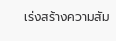เร่งสร้างความสัม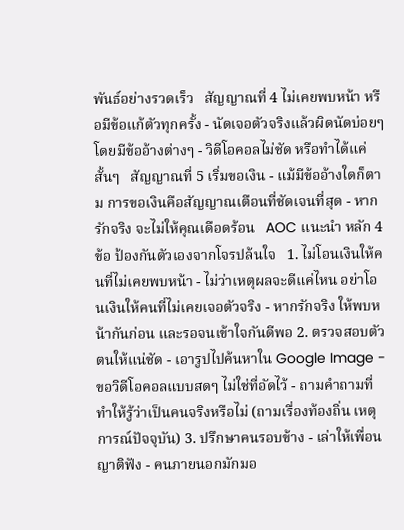พันธ์อย่างรวดเร็ว   สัญญาณที่ 4 ไม่เคยพบหน้า หรือมีข้อแก้ตัวทุกครั้ง - นัดเจอตัวจริงแล้วผิดนัดบ่อยๆ โดยมีข้ออ้างต่างๆ - วิดีโอคอลไม่ชัด หรือทำได้แค่สั้นๆ   สัญญาณที่ 5 เริ่มขอเงิน - แม้มีข้ออ้างใดก็ตาม การขอเงินคือสัญญาณเตือนที่ชัดเจนที่สุด - หากรักจริง จะไม่ให้คุณเดือดร้อน   AOC แนะนำ หลัก 4 ข้อ ป้องกันตัวเองจากโจรปล้นใจ   1. ไม่โอนเงินให้คนที่ไม่เคยพบหน้า - ไม่ว่าเหตุผลจะดีแค่ไหน อย่าโอนเงินให้คนที่ไม่เคยเจอตัวจริง - หากรักจริง ให้พบหน้ากันก่อน และรอจนเข้าใจกันดีพอ 2. ตรวจสอบตัวตนให้แน่ชัด - เอารูปไปค้นหาใน Google Image - ขอวิดีโอคอลแบบสดๆ ไม่ใช่ที่อัดไว้ - ถามคำถามที่ทำให้รู้ว่าเป็นคนจริงหรือไม่ (ถามเรื่องท้องถิ่น เหตุการณ์ปัจจุบัน) 3. ปรึกษาคนรอบข้าง - เล่าให้เพื่อน ญาติฟัง - คนภายนอกมักมอ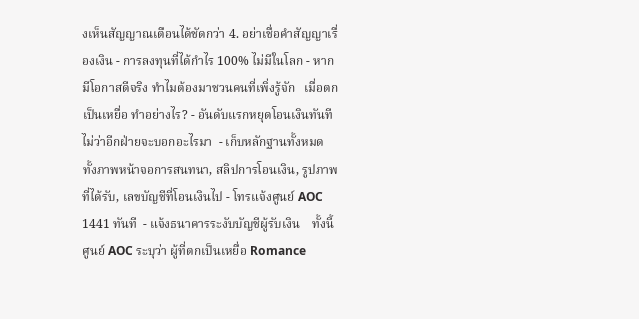งเห็นสัญญาณเตือนได้ชัดกว่า 4. อย่าเชื่อคำสัญญาเรื่องเงิน - การลงทุนที่ได้กำไร 100% ไม่มีในโลก - หากมีโอกาสดีจริง ทำไมต้องมาชวนคนที่เพิ่งรู้จัก   เมื่อตกเป็นเหยื่อ ทำอย่างไร? - อันดับแรกหยุดโอนเงินทันที ไม่ว่าอีกฝ่ายจะบอกอะไรมา  - เก็บหลักฐานทั้งหมด ทั้งภาพหน้าจอการสนทนา, สลิปการโอนเงิน, รูปภาพที่ได้รับ, เลขบัญชีที่โอนเงินไป - โทรแจ้งศูนย์ AOC 1441 ทันที  - แจ้งธนาคารระงับบัญชีผู้รับเงิน    ทั้งนี้ ศูนย์ AOC ระบุว่า ผู้ที่ตกเป็นเหยื่อ Romance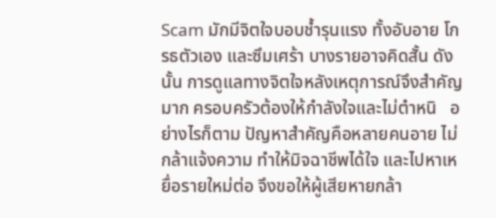Scam มักมีจิตใจบอบช้ำรุนแรง ทั้งอับอาย โกรธตัวเอง และซึมเศร้า บางรายอาจคิดสั้น ดังนั้น การดูแลทางจิตใจหลังเหตุการณ์จึงสำคัญมาก ครอบครัวต้องให้กำลังใจและไม่ตำหนิ   อย่างไรก็ตาม ปัญหาสำคัญคือหลายคนอาย ไม่กล้าแจ้งความ ทำให้มิจฉาชีพได้ใจ และไปหาเหยื่อรายใหม่ต่อ จึงขอให้ผู้เสียหายกล้า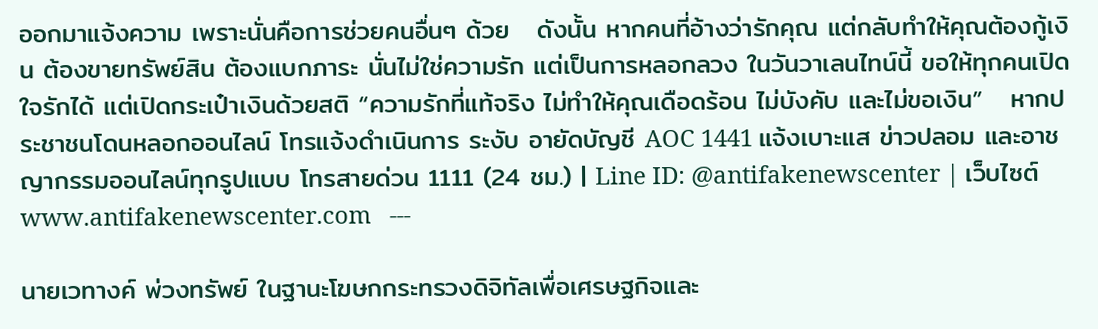ออกมาแจ้งความ เพราะนั่นคือการช่วยคนอื่นๆ ด้วย   ดังนั้น หากคนที่อ้างว่ารักคุณ แต่กลับทำให้คุณต้องกู้เงิน ต้องขายทรัพย์สิน ต้องแบกภาระ นั่นไม่ใช่ความรัก แต่เป็นการหลอกลวง ในวันวาเลนไทน์นี้ ขอให้ทุกคนเปิดใจรักได้ แต่เปิดกระเป๋าเงินด้วยสติ “ความรักที่แท้จริง ไม่ทำให้คุณเดือดร้อน ไม่บังคับ และไม่ขอเงิน”   หากประชาชนโดนหลอกออนไลน์ โทรแจ้งดำเนินการ ระงับ อายัดบัญชี AOC 1441 แจ้งเบาะแส ข่าวปลอม และอาชญากรรมออนไลน์ทุกรูปแบบ โทรสายด่วน 1111 (24 ชม.) | Line ID: @antifakenewscenter | เว็บไซต์ www.antifakenewscenter.com   ---

นายเวทางค์ พ่วงทรัพย์ ในฐานะโฆษกกระทรวงดิจิทัลเพื่อเศรษฐกิจและ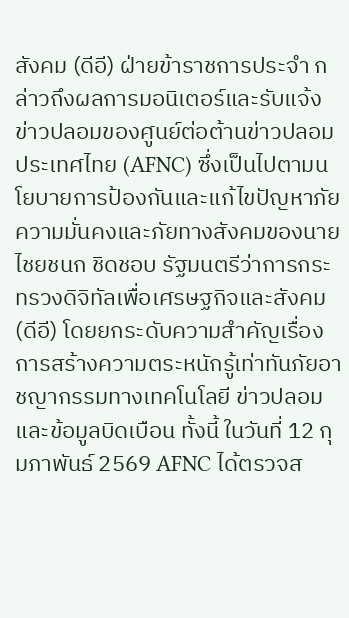สังคม (ดีอี) ฝ่ายข้าราชการประจำ กล่าวถึงผลการมอนิเตอร์และรับแจ้งข่าวปลอมของศูนย์ต่อต้านข่าวปลอมประเทศไทย (AFNC) ซึ่งเป็นไปตามนโยบายการป้องกันและแก้ไขปัญหาภัยความมั่นคงและภัยทางสังคมของนายไชยชนก ชิดชอบ รัฐมนตรีว่าการกระทรวงดิจิทัลเพื่อเศรษฐกิจและสังคม (ดีอี) โดยยกระดับความสำคัญเรื่องการสร้างความตระหนักรู้เท่าทันภัยอาชญากรรมทางเทคโนโลยี ข่าวปลอม และข้อมูลบิดเบือน ทั้งนี้ ในวันที่ 12 กุมภาพันธ์ 2569 AFNC ได้ตรวจส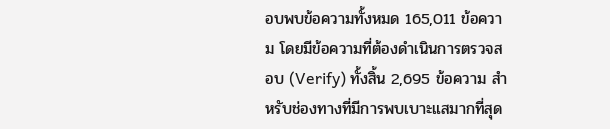อบพบข้อความทั้งหมด 165,011 ข้อความ โดยมีข้อความที่ต้องดำเนินการตรวจสอบ (Verify) ทั้งสิ้น 2,695 ข้อความ สำหรับช่องทางที่มีการพบเบาะแสมากที่สุด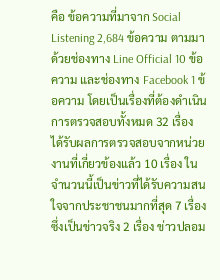คือ ข้อความที่มาจาก Social Listening 2,684 ข้อความ ตามมาด้วยช่องทาง Line Official 10 ข้อความ และช่องทาง Facebook 1 ข้อความ โดยเป็นเรื่องที่ต้องดำเนินการตรวจสอบทั้งหมด 32 เรื่อง ได้รับผลการตรวจสอบจากหน่วยงานที่เกี่ยวข้องแล้ว 10 เรื่อง ในจำนวนนี้เป็นข่าวที่ได้รับความสนใจจากประชาชนมากที่สุด 7 เรื่อง ซึ่งเป็นข่าวจริง 2 เรื่อง ข่าวปลอม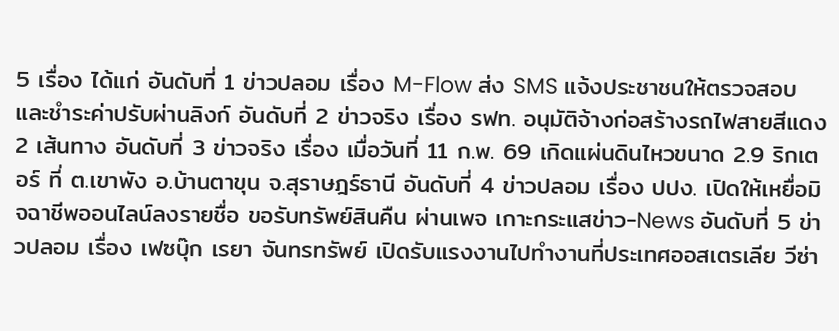5 เรื่อง ได้แก่ อันดับที่ 1 ข่าวปลอม เรื่อง M-Flow ส่ง SMS แจ้งประชาชนให้ตรวจสอบและชำระค่าปรับผ่านลิงก์ อันดับที่ 2 ข่าวจริง เรื่อง รฟท. อนุมัติจ้างก่อสร้างรถไฟสายสีแดง 2 เส้นทาง อันดับที่ 3 ข่าวจริง เรื่อง เมื่อวันที่ 11 ก.พ. 69 เกิดแผ่นดินไหวขนาด 2.9 ริกเตอร์ ที่ ต.เขาพัง อ.บ้านตาขุน จ.สุราษฎร์ธานี อันดับที่ 4 ข่าวปลอม เรื่อง ปปง. เปิดให้เหยื่อมิจฉาชีพออนไลน์ลงรายชื่อ ขอรับทรัพย์สินคืน ผ่านเพจ เกาะกระแสข่าว-News อันดับที่ 5 ข่าวปลอม เรื่อง เฟซบุ๊ก เรยา จันทรทรัพย์ เปิดรับแรงงานไปทำงานที่ประเทศออสเตรเลีย วีซ่า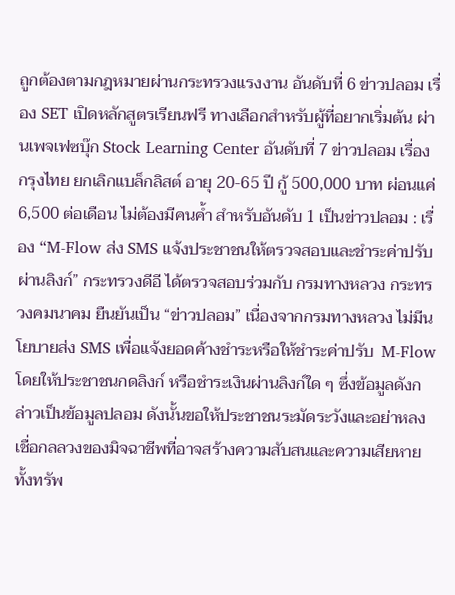ถูกต้องตามกฎหมายผ่านกระทรวงแรงงาน อันดับที่ 6 ข่าวปลอม เรื่อง SET เปิดหลักสูตรเรียนฟรี ทางเลือกสำหรับผู้ที่อยากเริ่มต้น ผ่านเพจเฟซบุ๊ก Stock Learning Center อันดับที่ 7 ข่าวปลอม เรื่อง กรุงไทย ยกเลิกแบล็กลิสต์ อายุ 20-65 ปี กู้ 500,000 บาท ผ่อนแค่ 6,500 ต่อเดือน ไม่ต้องมีคนค้ำ สำหรับอันดับ 1 เป็นข่าวปลอม : เรื่อง “M-Flow ส่ง SMS แจ้งประชาชนให้ตรวจสอบและชำระค่าปรับผ่านลิงก์” กระทรวงดีอี ได้ตรวจสอบร่วมกับ กรมทางหลวง กระทรวงคมนาคม ยืนยันเป็น “ข่าวปลอม” เนื่องจากกรมทางหลวง ไม่มีนโยบายส่ง SMS เพื่อแจ้งยอดค้างชำระหรือให้ชำระค่าปรับ  M-Flow โดยให้ประชาชนกดลิงก์ หรือชำระเงินผ่านลิงก์ใด ๆ ซึ่งข้อมูลดังกล่าวเป็นข้อมูลปลอม ดังนั้นขอให้ประชาชนระมัดระวังและอย่าหลงเชื่อกลลวงของมิจฉาชีพที่อาจสร้างความสับสนและความเสียหายทั้งทรัพ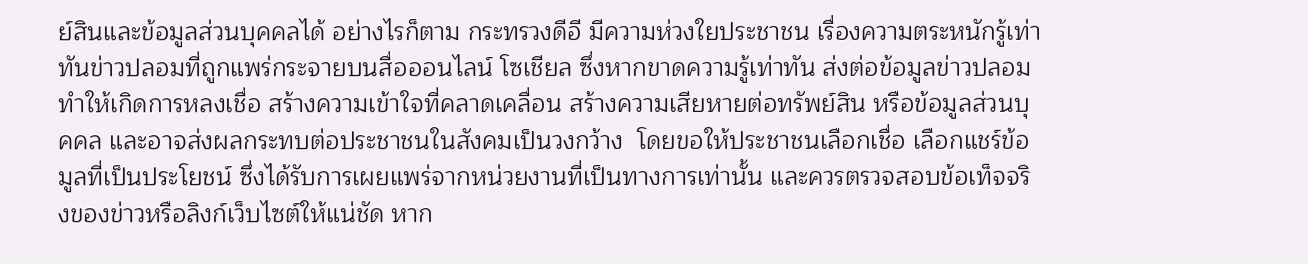ย์สินและข้อมูลส่วนบุคคลได้ อย่างไรก็ตาม กระทรวงดีอี มีความห่วงใยประชาชน เรื่องความตระหนักรู้เท่าทันข่าวปลอมที่ถูกแพร่กระจายบนสื่อออนไลน์ โซเชียล ซึ่งหากขาดความรู้เท่าทัน ส่งต่อข้อมูลข่าวปลอม ทำให้เกิดการหลงเชื่อ สร้างความเข้าใจที่คลาดเคลื่อน สร้างความเสียหายต่อทรัพย์สิน หรือข้อมูลส่วนบุคคล และอาจส่งผลกระทบต่อประชาชนในสังคมเป็นวงกว้าง  โดยขอให้ประชาชนเลือกเชื่อ เลือกแชร์ข้อมูลที่เป็นประโยชน์ ซึ่งได้รับการเผยแพร่จากหน่วยงานที่เป็นทางการเท่านั้น และควรตรวจสอบข้อเท็จจริงของข่าวหรือลิงก์เว็บไซต์ให้แน่ชัด หาก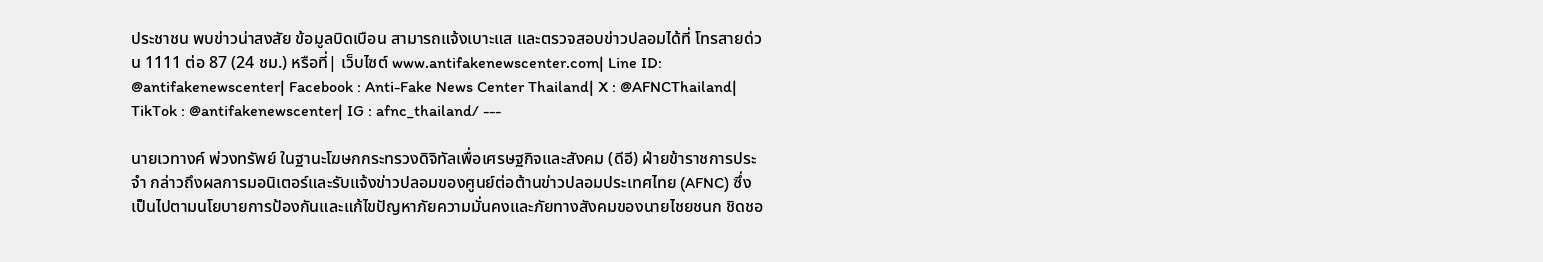ประชาชน พบข่าวน่าสงสัย ข้อมูลบิดเบือน สามารถแจ้งเบาะแส และตรวจสอบข่าวปลอมได้ที่ โทรสายด่วน 1111 ต่อ 87 (24 ชม.) หรือที่| เว็บไซต์ www.antifakenewscenter.com| Line ID: @antifakenewscenter| Facebook : Anti-Fake News Center Thailand| X : @AFNCThailand| TikTok : @antifakenewscenter| IG : afnc_thailand/ ---

นายเวทางค์ พ่วงทรัพย์ ในฐานะโฆษกกระทรวงดิจิทัลเพื่อเศรษฐกิจและสังคม (ดีอี) ฝ่ายข้าราชการประจำ กล่าวถึงผลการมอนิเตอร์และรับแจ้งข่าวปลอมของศูนย์ต่อต้านข่าวปลอมประเทศไทย (AFNC) ซึ่งเป็นไปตามนโยบายการป้องกันและแก้ไขปัญหาภัยความมั่นคงและภัยทางสังคมของนายไชยชนก ชิดชอ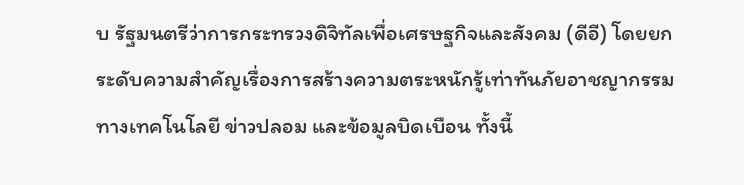บ รัฐมนตรีว่าการกระทรวงดิจิทัลเพื่อเศรษฐกิจและสังคม (ดีอี) โดยยกระดับความสำคัญเรื่องการสร้างความตระหนักรู้เท่าทันภัยอาชญากรรมทางเทคโนโลยี ข่าวปลอม และข้อมูลบิดเบือน ทั้งนี้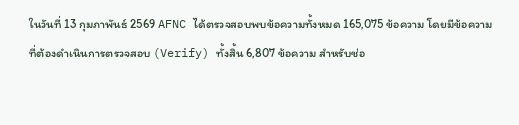ในวันที่ 13 กุมภาพันธ์ 2569 AFNC ได้ตรวจสอบพบข้อความทั้งหมด 165,075 ข้อความ โดยมีข้อความที่ต้องดำเนินการตรวจสอบ (Verify) ทั้งสิ้น 6,807 ข้อความ สำหรับช่อ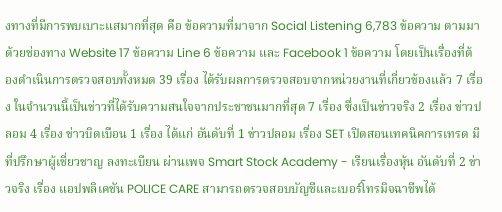งทางที่มีการพบเบาะแสมากที่สุด คือ ข้อความที่มาจาก Social Listening 6,783 ข้อความ ตามมาด้วยช่องทาง Website 17 ข้อความ Line 6 ข้อความ และ Facebook 1 ข้อความ โดยเป็นเรื่องที่ต้องดำเนินการตรวจสอบทั้งหมด 39 เรื่อง ได้รับผลการตรวจสอบจากหน่วยงานที่เกี่ยวข้องแล้ว 7 เรื่อง ในจำนวนนี้เป็นข่าวที่ได้รับความสนใจจากประชาชนมากที่สุด 7 เรื่อง ซึ่งเป็นข่าวจริง 2 เรื่อง ข่าวปลอม 4 เรื่อง ข่าวบิดเบือน 1 เรื่อง ได้แก่ อันดับที่ 1 ข่าวปลอม เรื่อง SET เปิดสอนเทคนิคการเทรด มีที่ปรึกษาผู้เชี่ยวชาญ ลงทะเบียน ผ่านเพจ Smart Stock Academy - เรียนเรื่องหุ้น อันดับที่ 2 ข่าวจริง เรื่อง แอปพลิเคชัน POLICE CARE สามารถตรวจสอบบัญชีและเบอร์โทรมิจฉาชีพได้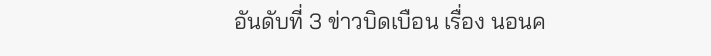อันดับที่ 3 ข่าวบิดเบือน เรื่อง นอนค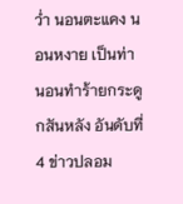ว่ำ นอนตะแคง นอนหงาย เป็นท่านอนทําร้ายกระดูกสันหลัง อันดับที่ 4 ข่าวปลอม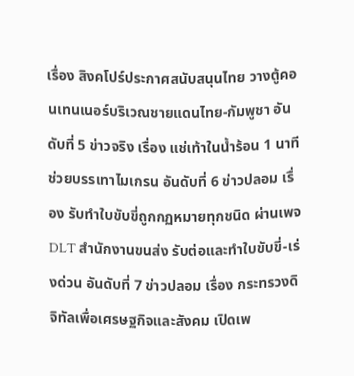เรื่อง สิงคโปร์ประกาศสนับสนุนไทย วางตู้คอนเทนเนอร์บริเวณชายแดนไทย-กัมพูชา อันดับที่ 5 ข่าวจริง เรื่อง แช่เท้าในน้ำร้อน 1 นาที ช่วยบรรเทาไมเกรน อันดับที่ 6 ข่าวปลอม เรื่อง รับทำใบขับขี่ถูกกฏหมายทุกชนิด ผ่านเพจ DLT สำนักงานขนส่ง รับต่อและทำใบขับขี่-เร่งด่วน อันดับที่ 7 ข่าวปลอม เรื่อง กระทรวงดิจิทัลเพื่อเศรษฐกิจและสังคม เปิดเพ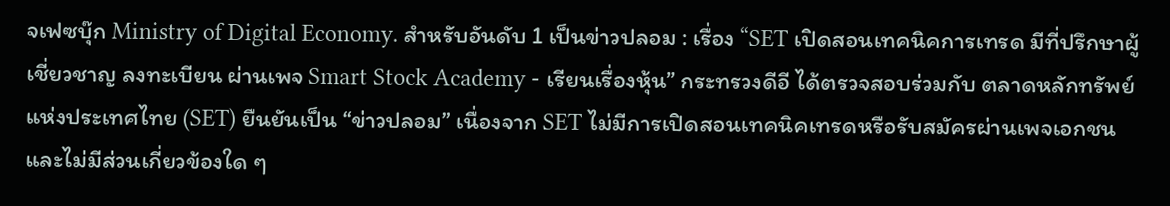จเฟซบุ๊ก Ministry of Digital Economy. สำหรับอันดับ 1 เป็นข่าวปลอม : เรื่อง “SET เปิดสอนเทคนิคการเทรด มีที่ปรึกษาผู้เชี่ยวชาญ ลงทะเบียน ผ่านเพจ Smart Stock Academy - เรียนเรื่องหุ้น” กระทรวงดีอี ได้ตรวจสอบร่วมกับ ตลาดหลักทรัพย์แห่งประเทศไทย (SET) ยืนยันเป็น “ข่าวปลอม” เนื่องจาก SET ไม่มีการเปิดสอนเทคนิคเทรดหรือรับสมัครผ่านเพจเอกชน และไม่มีส่วนเกี่ยวข้องใด ๆ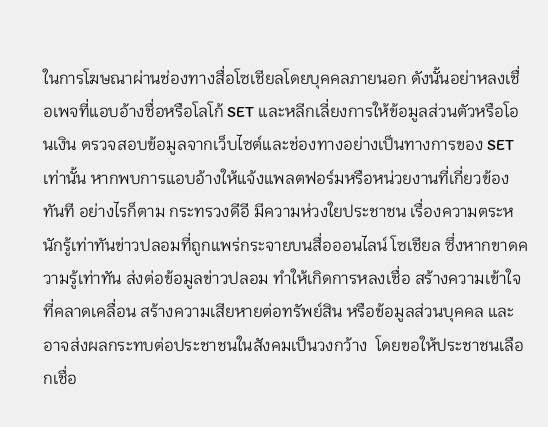ในการโฆษณาผ่านช่องทางสื่อโซเชียลโดยบุคคลภายนอก ดังนั้นอย่าหลงเชื่อเพจที่แอบอ้างชื่อหรือโลโก้ SET และหลีกเลี่ยงการให้ข้อมูลส่วนตัวหรือโอนเงิน ตรวจสอบข้อมูลจากเว็บไซต์และช่องทางอย่างเป็นทางการของ SET เท่านั้น หากพบการแอบอ้างให้แจ้งแพลตฟอร์มหรือหน่วยงานที่เกี่ยวข้องทันที อย่างไรก็ตาม กระทรวงดีอี มีความห่วงใยประชาชน เรื่องความตระหนักรู้เท่าทันข่าวปลอมที่ถูกแพร่กระจายบนสื่อออนไลน์ โซเชียล ซึ่งหากขาดความรู้เท่าทัน ส่งต่อข้อมูลข่าวปลอม ทำให้เกิดการหลงเชื่อ สร้างความเข้าใจที่คลาดเคลื่อน สร้างความเสียหายต่อทรัพย์สิน หรือข้อมูลส่วนบุคคล และอาจส่งผลกระทบต่อประชาชนในสังคมเป็นวงกว้าง  โดยขอให้ประชาชนเลือกเชื่อ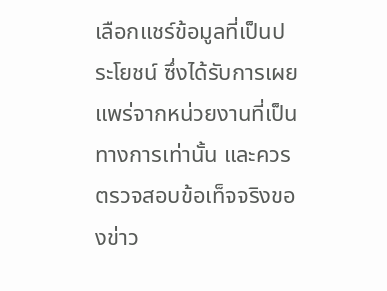เลือกแชร์ข้อมูลที่เป็นประโยชน์ ซึ่งได้รับการเผยแพร่จากหน่วยงานที่เป็นทางการเท่านั้น และควรตรวจสอบข้อเท็จจริงของข่าว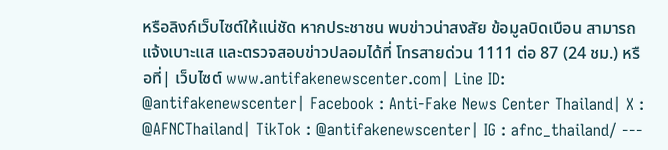หรือลิงก์เว็บไซต์ให้แน่ชัด หากประชาชน พบข่าวน่าสงสัย ข้อมูลบิดเบือน สามารถแจ้งเบาะแส และตรวจสอบข่าวปลอมได้ที่ โทรสายด่วน 1111 ต่อ 87 (24 ชม.) หรือที่| เว็บไซต์ www.antifakenewscenter.com| Line ID: @antifakenewscenter| Facebook : Anti-Fake News Center Thailand| X : @AFNCThailand| TikTok : @antifakenewscenter| IG : afnc_thailand/ ---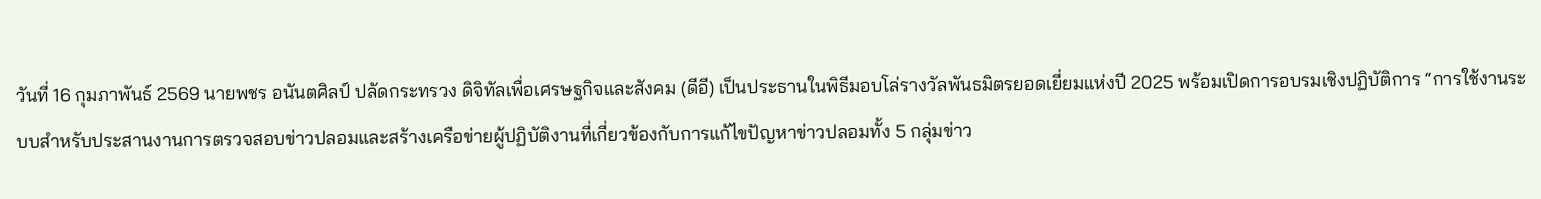วันที่ 16 กุมภาพันธ์ 2569 นายพชร อนันตศิลป์ ปลัดกระทรวง ดิจิทัลเพื่อเศรษฐกิจและสังคม (ดีอี) เป็นประธานในพิธีมอบโล่รางวัลพันธมิตรยอดเยี่ยมแห่งปี 2025 พร้อมเปิดการอบรมเชิงปฏิบัติการ “การใช้งานระบบสำหรับประสานงานการตรวจสอบข่าวปลอมและสร้างเครือข่ายผู้ปฏิบัติงานที่เกี่ยวข้องกับการแก้ไขปัญหาข่าวปลอมทั้ง 5 กลุ่มข่าว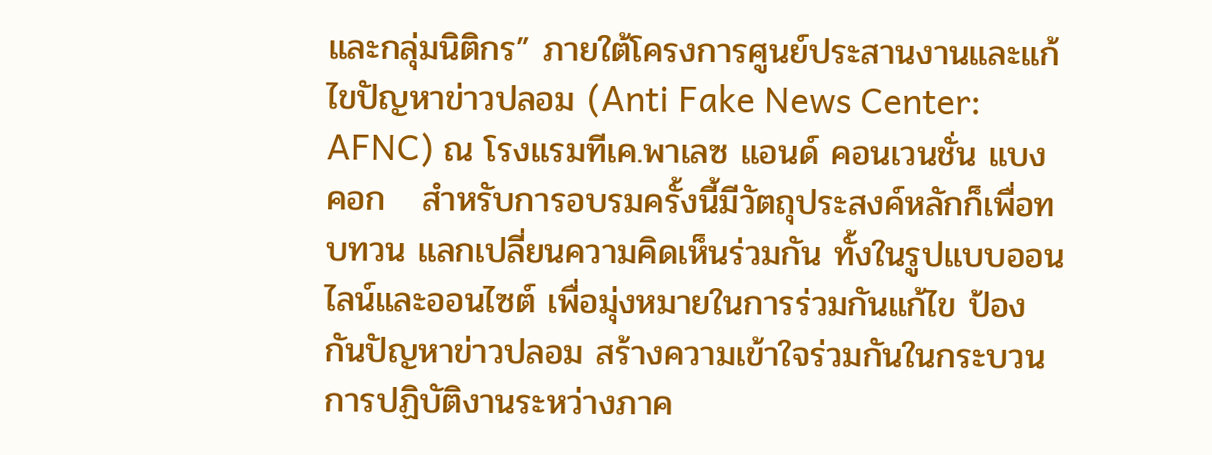และกลุ่มนิติกร” ภายใต้โครงการศูนย์ประสานงานและแก้ไขปัญหาข่าวปลอม (Anti Fake News Center: AFNC) ณ โรงแรมทีเค.พาเลซ แอนด์ คอนเวนชั่น แบงคอก   สำหรับการอบรมครั้งนี้มีวัตถุประสงค์หลักก็เพื่อทบทวน แลกเปลี่ยนความคิดเห็นร่วมกัน ทั้งในรูปแบบออนไลน์และออนไซต์ เพื่อมุ่งหมายในการร่วมกันแก้ไข ป้องกันปัญหาข่าวปลอม สร้างความเข้าใจร่วมกันในกระบวนการปฏิบัติงานระหว่างภาค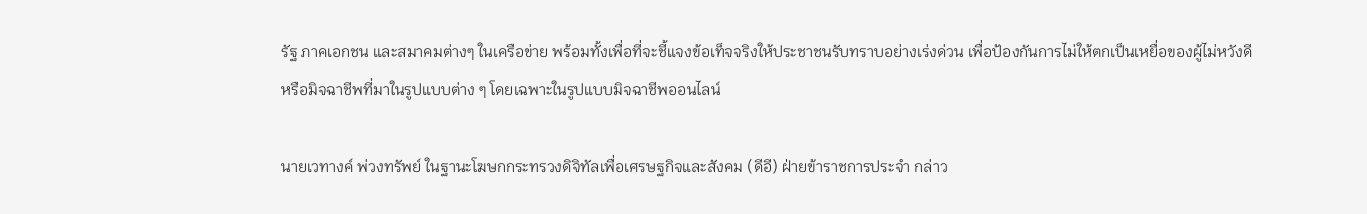รัฐ ภาคเอกชน และสมาคมต่างๆ ในเครือข่าย พร้อมทั้งเพื่อที่จะชี้แจงข้อเท็จจริงให้ประชาชนรับทราบอย่างเร่งด่วน เพื่อป้องกันการไม่ให้ตกเป็นเหยื่อของผู้ไม่หวังดี หรือมิจฉาชีพที่มาในรูปแบบต่าง ๆ โดยเฉพาะในรูปแบบมิจฉาชีพออนไลน์

นายเวทางค์ พ่วงทรัพย์ ในฐานะโฆษกกระทรวงดิจิทัลเพื่อเศรษฐกิจและสังคม (ดีอี) ฝ่ายข้าราชการประจำ กล่าว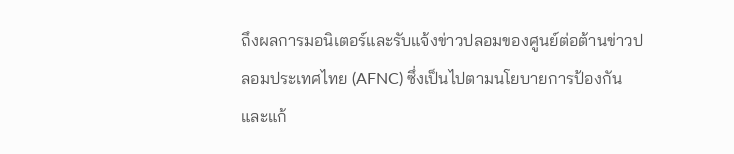ถึงผลการมอนิเตอร์และรับแจ้งข่าวปลอมของศูนย์ต่อต้านข่าวปลอมประเทศไทย (AFNC) ซึ่งเป็นไปตามนโยบายการป้องกันและแก้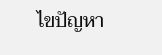ไขปัญหา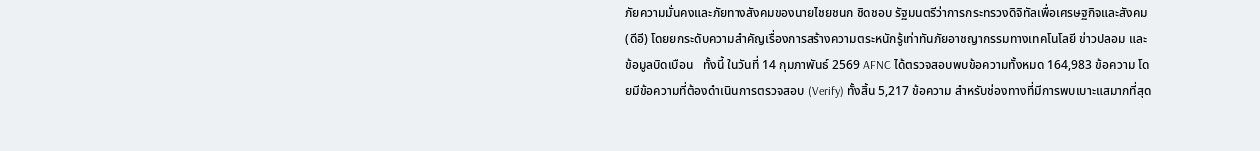ภัยความมั่นคงและภัยทางสังคมของนายไชยชนก ชิดชอบ รัฐมนตรีว่าการกระทรวงดิจิทัลเพื่อเศรษฐกิจและสังคม (ดีอี) โดยยกระดับความสำคัญเรื่องการสร้างความตระหนักรู้เท่าทันภัยอาชญากรรมทางเทคโนโลยี ข่าวปลอม และข้อมูลบิดเบือน   ทั้งนี้ ในวันที่ 14 กุมภาพันธ์ 2569 AFNC ได้ตรวจสอบพบข้อความทั้งหมด 164,983 ข้อความ โดยมีข้อความที่ต้องดำเนินการตรวจสอบ (Verify) ทั้งสิ้น 5,217 ข้อความ สำหรับช่องทางที่มีการพบเบาะแสมากที่สุด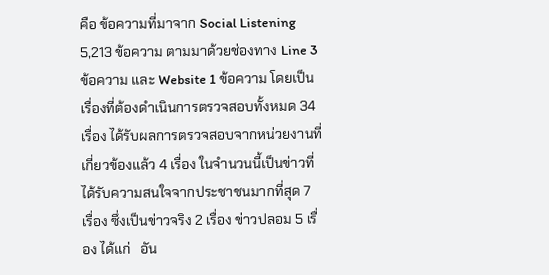คือ ข้อความที่มาจาก Social Listening 5,213 ข้อความ ตามมาด้วยช่องทาง Line 3 ข้อความ และ Website 1 ข้อความ โดยเป็นเรื่องที่ต้องดำเนินการตรวจสอบทั้งหมด 34 เรื่อง ได้รับผลการตรวจสอบจากหน่วยงานที่เกี่ยวข้องแล้ว 4 เรื่อง ในจำนวนนี้เป็นข่าวที่ได้รับความสนใจจากประชาชนมากที่สุด 7 เรื่อง ซึ่งเป็นข่าวจริง 2 เรื่อง ข่าวปลอม 5 เรื่อง ได้แก่   อัน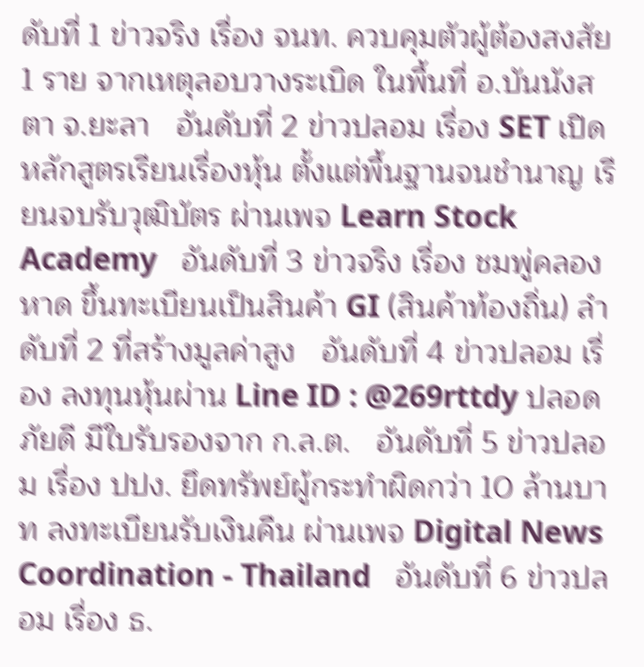ดับที่ 1 ข่าวจริง เรื่อง จนท. ควบคุมตัวผู้ต้องสงสัย 1 ราย จากเหตุลอบวางระเบิด ในพื้นที่ อ.บันนังสตา จ.ยะลา   อันดับที่ 2 ข่าวปลอม เรื่อง SET เปิดหลักสูตรเรียนเรื่องหุ้น ตั้งแต่พื้นฐานจนชำนาญ เรียนจบรับวุฒิบัตร ผ่านเพจ Learn Stock Academy   อันดับที่ 3 ข่าวจริง เรื่อง ชมพู่คลองหาด ขึ้นทะเบียนเป็นสินค้า GI (สินค้าท้องถิ่น) ลำดับที่ 2 ที่สร้างมูลค่าสูง   อันดับที่ 4 ข่าวปลอม เรื่อง ลงทุนหุ้นผ่าน Line ID : @269rttdy ปลอดภัยดี มีใบรับรองจาก ก.ล.ต.   อันดับที่ 5 ข่าวปลอม เรื่อง ปปง. ยึดทรัพย์ผู้กระทำผิดกว่า 10 ล้านบาท ลงทะเบียนรับเงินคืน ผ่านเพจ Digital News Coordination - Thailand   อันดับที่ 6 ข่าวปลอม เรื่อง ธ.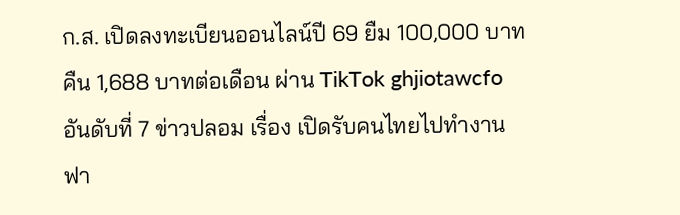ก.ส. เปิดลงทะเบียนออนไลน์ปี 69 ยืม 100,000 บาท คืน 1,688 บาทต่อเดือน ผ่าน TikTok ghjiotawcfo   อันดับที่ 7 ข่าวปลอม เรื่อง เปิดรับคนไทยไปทำงานฟา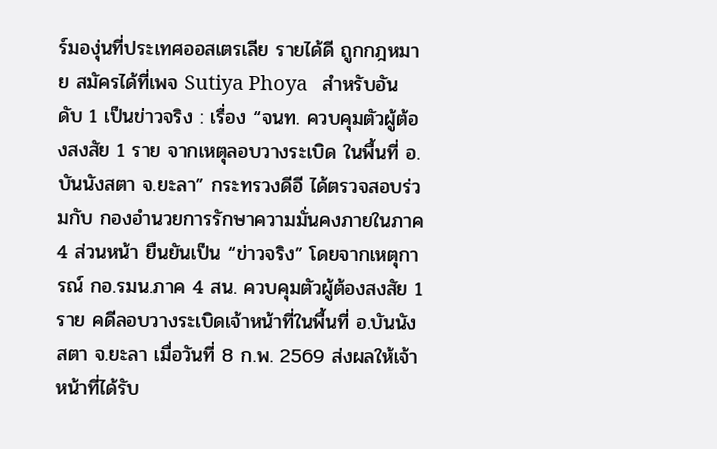ร์มองุ่นที่ประเทศออสเตรเลีย รายได้ดี ถูกกฎหมาย สมัครได้ที่เพจ Sutiya Phoya   สำหรับอันดับ 1 เป็นข่าวจริง : เรื่อง “จนท. ควบคุมตัวผู้ต้องสงสัย 1 ราย จากเหตุลอบวางระเบิด ในพื้นที่ อ.บันนังสตา จ.ยะลา” กระทรวงดีอี ได้ตรวจสอบร่วมกับ กองอำนวยการรักษาความมั่นคงภายในภาค 4 ส่วนหน้า ยืนยันเป็น “ข่าวจริง” โดยจากเหตุการณ์ กอ.รมน.ภาค 4 สน. ควบคุมตัวผู้ต้องสงสัย 1 ราย คดีลอบวางระเบิดเจ้าหน้าที่ในพื้นที่ อ.บันนังสตา จ.ยะลา เมื่อวันที่ 8 ก.พ. 2569 ส่งผลให้เจ้าหน้าที่ได้รับ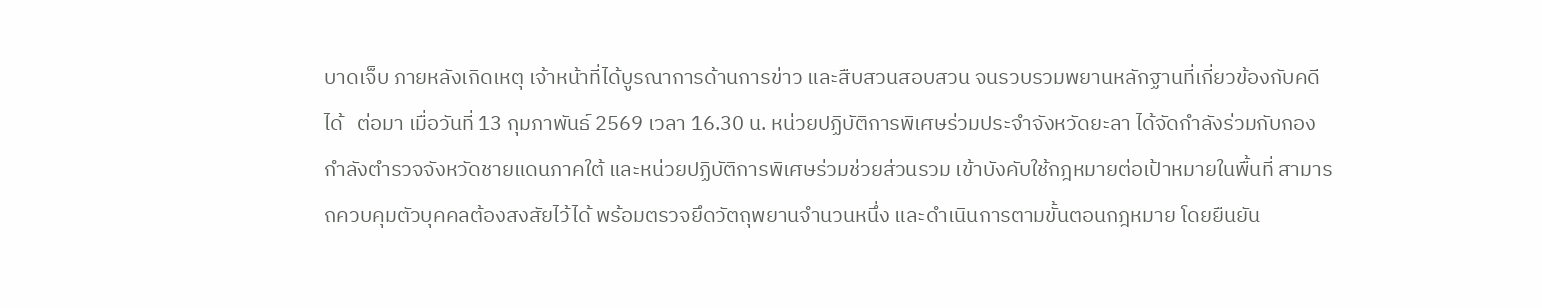บาดเจ็บ ภายหลังเกิดเหตุ เจ้าหน้าที่ได้บูรณาการด้านการข่าว และสืบสวนสอบสวน จนรวบรวมพยานหลักฐานที่เกี่ยวข้องกับคดีได้   ต่อมา เมื่อวันที่ 13 กุมภาพันธ์ 2569 เวลา 16.30 น. หน่วยปฏิบัติการพิเศษร่วมประจำจังหวัดยะลา ได้จัดกำลังร่วมกับกองกำลังตำรวจจังหวัดชายแดนภาคใต้ และหน่วยปฏิบัติการพิเศษร่วมช่วยส่วนรวม เข้าบังคับใช้กฎหมายต่อเป้าหมายในพื้นที่ สามารถควบคุมตัวบุคคลต้องสงสัยไว้ได้ พร้อมตรวจยึดวัตถุพยานจำนวนหนึ่ง และดำเนินการตามขั้นตอนกฎหมาย โดยยืนยัน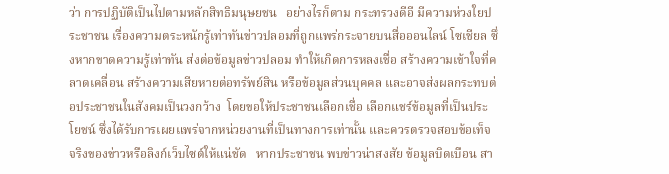ว่า การปฏิบัติเป็นไปตามหลักสิทธิมนุษยชน   อย่างไรก็ตาม กระทรวงดีอี มีความห่วงใยประชาชน เรื่องความตระหนักรู้เท่าทันข่าวปลอมที่ถูกแพร่กระจายบนสื่อออนไลน์ โซเชียล ซึ่งหากขาดความรู้เท่าทัน ส่งต่อข้อมูลข่าวปลอม ทำให้เกิดการหลงเชื่อ สร้างความเข้าใจที่คลาดเคลื่อน สร้างความเสียหายต่อทรัพย์สิน หรือข้อมูลส่วนบุคคล และอาจส่งผลกระทบต่อประชาชนในสังคมเป็นวงกว้าง  โดยขอให้ประชาชนเลือกเชื่อ เลือกแชร์ข้อมูลที่เป็นประโยชน์ ซึ่งได้รับการเผยแพร่จากหน่วยงานที่เป็นทางการเท่านั้น และควรตรวจสอบข้อเท็จจริงของข่าวหรือลิงก์เว็บไซต์ให้แน่ชัด   หากประชาชน พบข่าวน่าสงสัย ข้อมูลบิดเบือน สา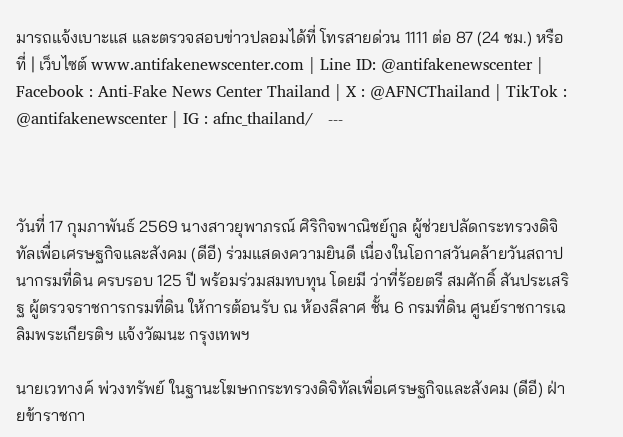มารถแจ้งเบาะแส และตรวจสอบข่าวปลอมได้ที่ โทรสายด่วน 1111 ต่อ 87 (24 ชม.) หรือที่ | เว็บไซต์ www.antifakenewscenter.com | Line ID: @antifakenewscenter | Facebook : Anti-Fake News Center Thailand | X : @AFNCThailand | TikTok : @antifakenewscenter | IG : afnc_thailand/   ---



วันที่ 17 กุมภาพันธ์ 2569 นางสาวยุพาภรณ์ ศิริกิจพาณิชย์กูล ผู้ช่วยปลัดกระทรวงดิจิทัลเพื่อเศรษฐกิจและสังคม (ดีอี) ร่วมแสดงความยินดี เนื่องในโอกาสวันคล้ายวันสถาปนากรมที่ดิน ครบรอบ 125 ปี พร้อมร่วมสมทบทุน โดยมี ว่าที่ร้อยตรี สมศักดิ์ สันประเสริฐ ผู้ตรวจราชการกรมที่ดิน ให้การต้อนรับ ณ ห้องลีลาศ ชั้น 6 กรมที่ดิน ศูนย์ราชการเฉลิมพระเกียรติฯ แจ้งวัฒนะ กรุงเทพฯ

นายเวทางค์ พ่วงทรัพย์ ในฐานะโฆษกกระทรวงดิจิทัลเพื่อเศรษฐกิจและสังคม (ดีอี) ฝ่ายข้าราชกา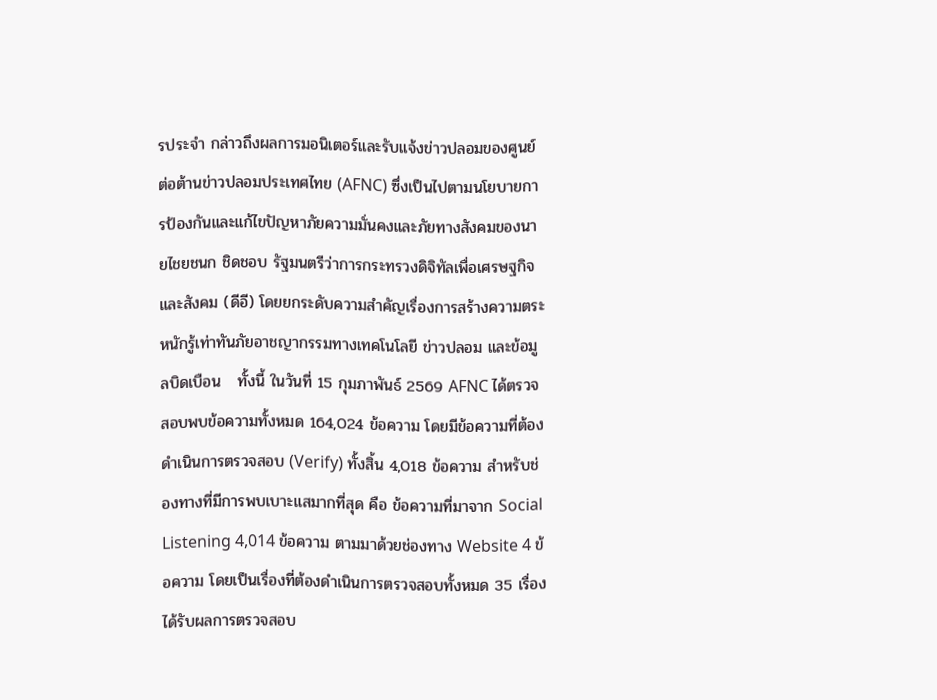รประจำ กล่าวถึงผลการมอนิเตอร์และรับแจ้งข่าวปลอมของศูนย์ต่อต้านข่าวปลอมประเทศไทย (AFNC) ซึ่งเป็นไปตามนโยบายการป้องกันและแก้ไขปัญหาภัยความมั่นคงและภัยทางสังคมของนายไชยชนก ชิดชอบ รัฐมนตรีว่าการกระทรวงดิจิทัลเพื่อเศรษฐกิจและสังคม (ดีอี) โดยยกระดับความสำคัญเรื่องการสร้างความตระหนักรู้เท่าทันภัยอาชญากรรมทางเทคโนโลยี ข่าวปลอม และข้อมูลบิดเบือน   ทั้งนี้ ในวันที่ 15 กุมภาพันธ์ 2569 AFNC ได้ตรวจสอบพบข้อความทั้งหมด 164,024 ข้อความ โดยมีข้อความที่ต้องดำเนินการตรวจสอบ (Verify) ทั้งสิ้น 4,018 ข้อความ สำหรับช่องทางที่มีการพบเบาะแสมากที่สุด คือ ข้อความที่มาจาก Social Listening 4,014 ข้อความ ตามมาด้วยช่องทาง Website 4 ข้อความ โดยเป็นเรื่องที่ต้องดำเนินการตรวจสอบทั้งหมด 35 เรื่อง ได้รับผลการตรวจสอบ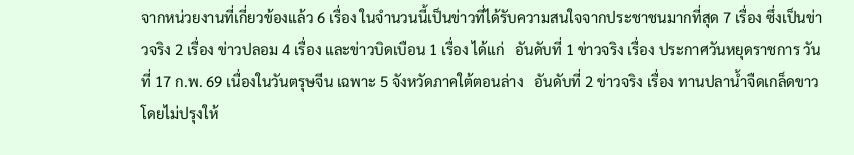จากหน่วยงานที่เกี่ยวข้องแล้ว 6 เรื่อง ในจำนวนนี้เป็นข่าวที่ได้รับความสนใจจากประชาชนมากที่สุด 7 เรื่อง ซึ่งเป็นข่าวจริง 2 เรื่อง ข่าวปลอม 4 เรื่อง และข่าวบิดเบือน 1 เรื่อง ได้แก่   อันดับที่ 1 ข่าวจริง เรื่อง ประกาศวันหยุดราชการ วันที่ 17 ก.พ. 69 เนื่องในวันตรุษจีน เฉพาะ 5 จังหวัดภาคใต้ตอนล่าง   อันดับที่ 2 ข่าวจริง เรื่อง ทานปลาน้ำจืดเกล็ดขาวโดยไม่ปรุงให้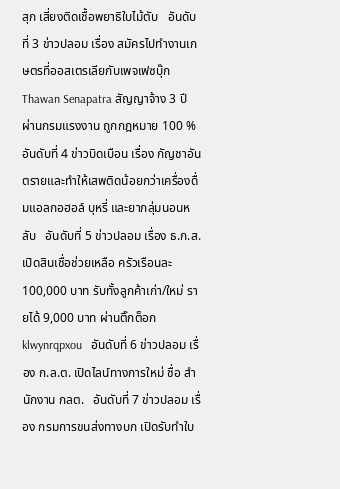สุก เสี่ยงติดเชื้อพยาธิใบไม้ตับ   อันดับที่ 3 ข่าวปลอม เรื่อง สมัครไปทำงานเกษตรที่ออสเตรเลียกับเพจเฟซบุ๊ก Thawan Senapatra สัญญาจ้าง 3 ปี ผ่านกรมแรงงาน ถูกกฎหมาย 100 %   อันดับที่ 4 ข่าวบิดเบือน เรื่อง กัญชาอันตรายและทำให้เสพติดน้อยกว่าเครื่องดื่มแอลกอฮอล์ บุหรี่ และยากลุ่มนอนหลับ   อันดับที่ 5 ข่าวปลอม เรื่อง ธ.ก.ส. เปิดสินเชื่อช่วยเหลือ ครัวเรือนละ 100,000 บาท รับทั้งลูกค้าเก่า/ใหม่ รายได้ 9,000 บาท ผ่านติ๊กต็อก klwynrqpxou   อันดับที่ 6 ข่าวปลอม เรื่อง ก.ล.ต. เปิดไลน์ทางการใหม่ ชื่อ สำนักงาน กลต.   อันดับที่ 7 ข่าวปลอม เรื่อง กรมการขนส่งทางบก เปิดรับทำใบ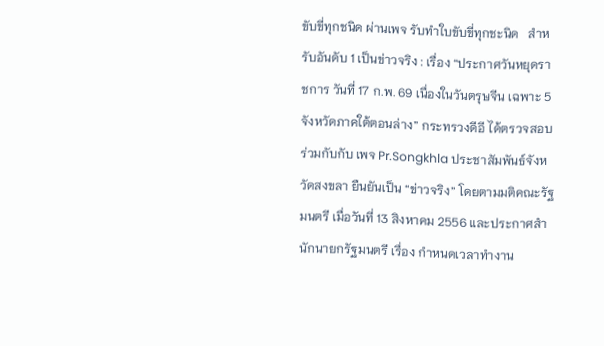ขับขี่ทุกชนิด ผ่านเพจ รับทำใบขับขี่ทุกชะนิด   สำหรับอันดับ 1 เป็นข่าวจริง : เรื่อง “ประกาศวันหยุดราชการ วันที่ 17 ก.พ. 69 เนื่องในวันตรุษจีน เฉพาะ 5 จังหวัดภาคใต้ตอนล่าง” กระทรวงดีอี ได้ตรวจสอบร่วมกับกับ เพจ Pr.Songkhla ประชาสัมพันธ์จังหวัดสงขลา ยืนยันเป็น “ข่าวจริง” โดยตามมติคณะรัฐมนตรี เมื่อวันที่ 13 สิงหาคม 2556 และประกาศสำนักนายกรัฐมนตรี เรื่อง กำหนดเวลาทำงาน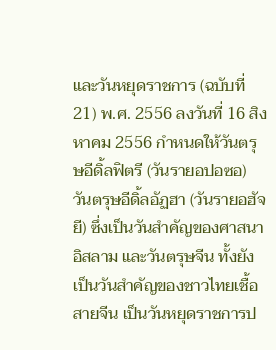และวันหยุดราชการ (ฉบับที่ 21) พ.ศ. 2556 ลงวันที่ 16 สิงหาคม 2556 กำหนดให้วันตรุษอีดิ้ลฟิตรี (วันรายอปอซอ) วันตรุษอีดิ้ลอัฏฮา (วันรายอฮัจยี) ซึ่งเป็นวันสำคัญของศาสนาอิสลาม และวันตรุษจีน ทั้งยังเป็นวันสำคัญของชาวไทยเชื้อสายจีน เป็นวันหยุดราชการป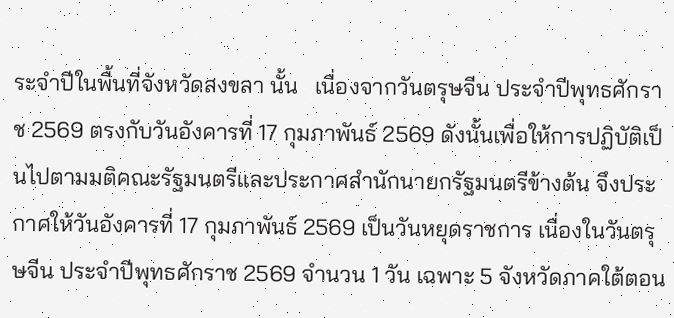ระจำปีในพื้นที่จังหวัดสงขลา นั้น   เนื่องจากวันตรุษจีน ประจำปีพุทธศักราช 2569 ตรงกับวันอังคารที่ 17 กุมภาพันธ์ 2569 ดังนั้นเพื่อให้การปฏิบัติเป็นไปตามมติคณะรัฐมนตรีและประกาศสำนักนายกรัฐมนตรีข้างต้น จึงประกาศให้วันอังคารที่ 17 กุมภาพันธ์ 2569 เป็นวันหยุดราชการ เนื่องในวันตรุษจีน ประจำปีพุทธศักราช 2569 จำนวน 1 วัน เฉพาะ 5 จังหวัดภาคใต้ตอน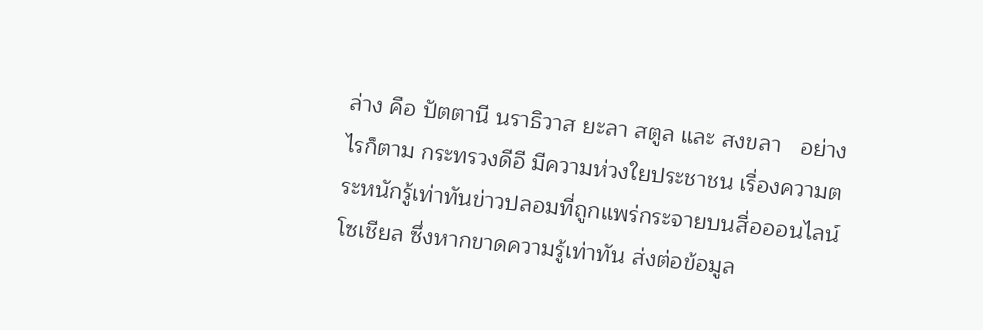ล่าง คือ ปัตตานี นราธิวาส ยะลา สตูล และ สงขลา   อย่างไรก็ตาม กระทรวงดีอี มีความห่วงใยประชาชน เรื่องความตระหนักรู้เท่าทันข่าวปลอมที่ถูกแพร่กระจายบนสื่อออนไลน์ โซเชียล ซึ่งหากขาดความรู้เท่าทัน ส่งต่อข้อมูล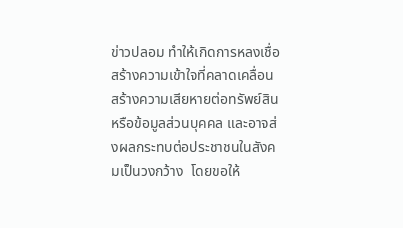ข่าวปลอม ทำให้เกิดการหลงเชื่อ สร้างความเข้าใจที่คลาดเคลื่อน สร้างความเสียหายต่อทรัพย์สิน หรือข้อมูลส่วนบุคคล และอาจส่งผลกระทบต่อประชาชนในสังคมเป็นวงกว้าง  โดยขอให้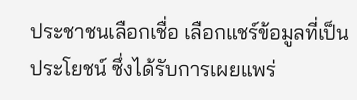ประชาชนเลือกเชื่อ เลือกแชร์ข้อมูลที่เป็นประโยชน์ ซึ่งได้รับการเผยแพร่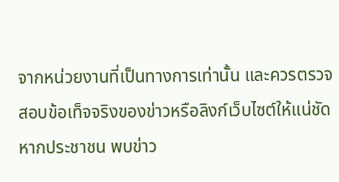จากหน่วยงานที่เป็นทางการเท่านั้น และควรตรวจสอบข้อเท็จจริงของข่าวหรือลิงก์เว็บไซต์ให้แน่ชัด   หากประชาชน พบข่าว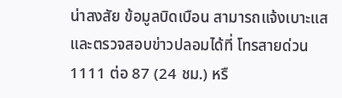น่าสงสัย ข้อมูลบิดเบือน สามารถแจ้งเบาะแส และตรวจสอบข่าวปลอมได้ที่ โทรสายด่วน 1111 ต่อ 87 (24 ชม.) หรื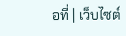อที่ | เว็บไซต์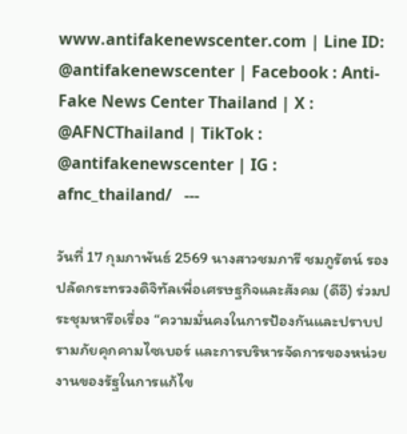www.antifakenewscenter.com | Line ID: @antifakenewscenter | Facebook : Anti-Fake News Center Thailand | X : @AFNCThailand | TikTok : @antifakenewscenter | IG : afnc_thailand/   ---

วันที่ 17 กุมภาพันธ์ 2569 นางสาวชมภารี ชมภูรัตน์ รองปลัดกระทรวงดิจิทัลเพื่อเศรษฐกิจและสังคม (ดีอี) ร่วมประชุมหารือเรื่อง “ความมั่นคงในการป้องกันและปราบปรามภัยคุกคามไซเบอร์ และการบริหารจัดการของหน่วยงานของรัฐในการแก้ไข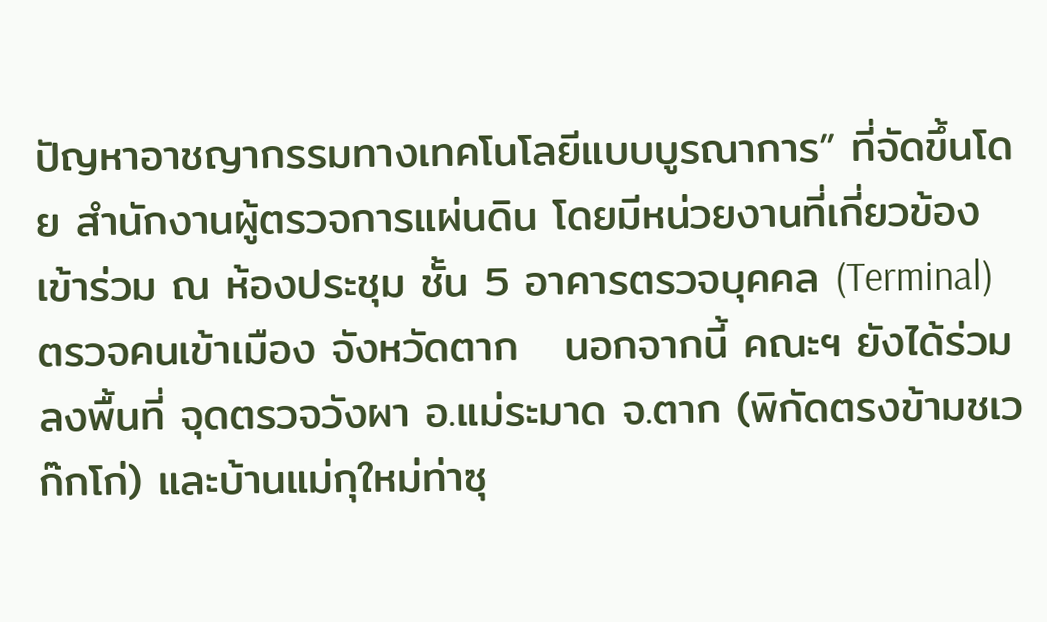ปัญหาอาชญากรรมทางเทคโนโลยีแบบบูรณาการ” ที่จัดขึ้นโดย สำนักงานผู้ตรวจการแผ่นดิน โดยมีหน่วยงานที่เกี่ยวข้องเข้าร่วม ณ ห้องประชุม ชั้น 5 อาคารตรวจบุคคล (Terminal) ตรวจคนเข้าเมือง จังหวัดตาก   นอกจากนี้ คณะฯ ยังได้ร่วมลงพื้นที่ จุดตรวจวังผา อ.แม่ระมาด จ.ตาก (พิกัดตรงข้ามชเวก๊กโก่) และบ้านแม่กุใหม่ท่าซุ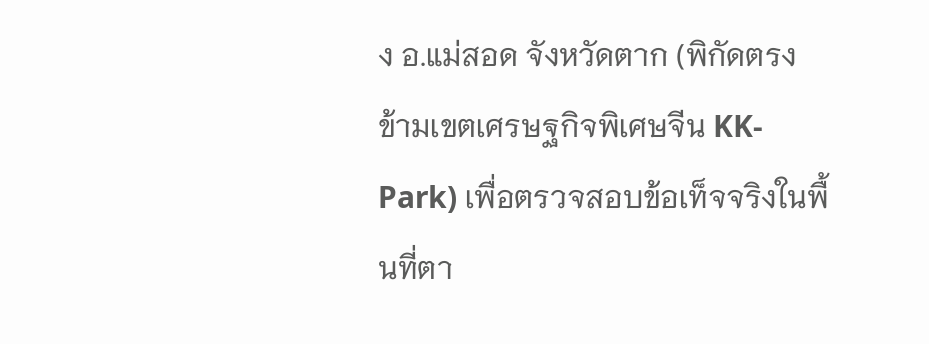ง อ.แม่สอด จังหวัดตาก (พิกัดตรงข้ามเขตเศรษฐกิจพิเศษจีน KK-Park) เพื่อตรวจสอบข้อเท็จจริงในพื้นที่ตา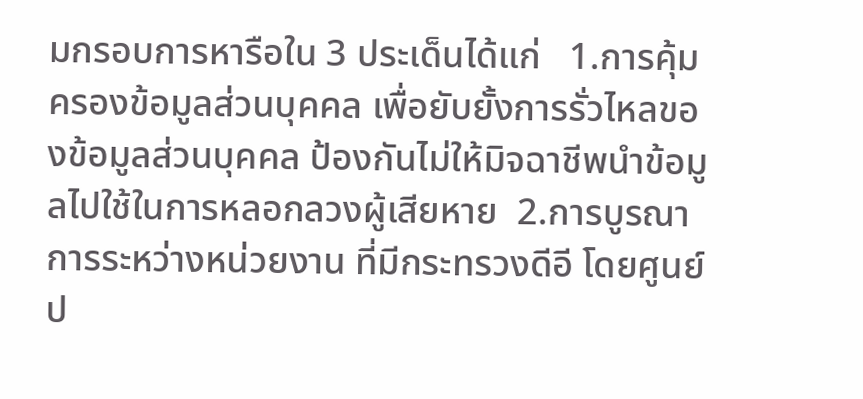มกรอบการหารือใน 3 ประเด็นได้แก่   1.การคุ้มครองข้อมูลส่วนบุคคล เพื่อยับยั้งการรั่วไหลของข้อมูลส่วนบุคคล ป้องกันไม่ให้มิจฉาชีพนำข้อมูลไปใช้ในการหลอกลวงผู้เสียหาย  2.การบูรณาการระหว่างหน่วยงาน ที่มีกระทรวงดีอี โดยศูนย์ป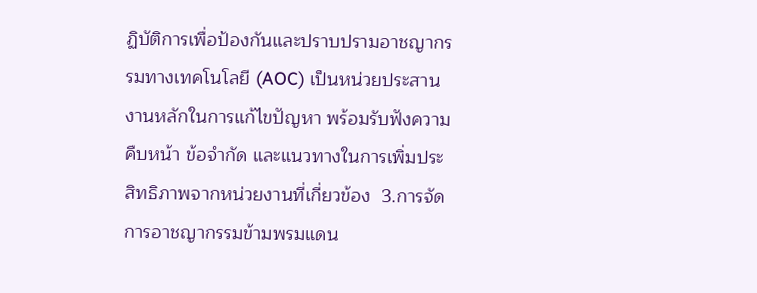ฏิบัติการเพื่อป้องกันและปราบปรามอาชญากรรมทางเทคโนโลยี (AOC) เป็นหน่วยประสานงานหลักในการแก้ไขปัญหา พร้อมรับฟังความคืบหน้า ข้อจำกัด และแนวทางในการเพิ่มประสิทธิภาพจากหน่วยงานที่เกี่ยวข้อง  3.การจัดการอาชญากรรมข้ามพรมแดน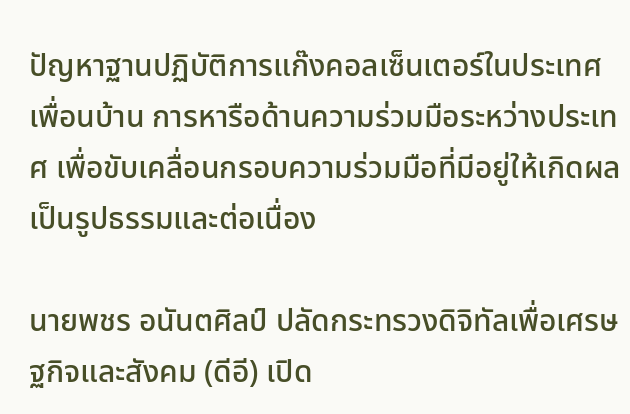ปัญหาฐานปฏิบัติการแก๊งคอลเซ็นเตอร์ในประเทศเพื่อนบ้าน การหารือด้านความร่วมมือระหว่างประเทศ เพื่อขับเคลื่อนกรอบความร่วมมือที่มีอยู่ให้เกิดผลเป็นรูปธรรมและต่อเนื่อง

นายพชร อนันตศิลป์ ปลัดกระทรวงดิจิทัลเพื่อเศรษฐกิจและสังคม (ดีอี) เปิด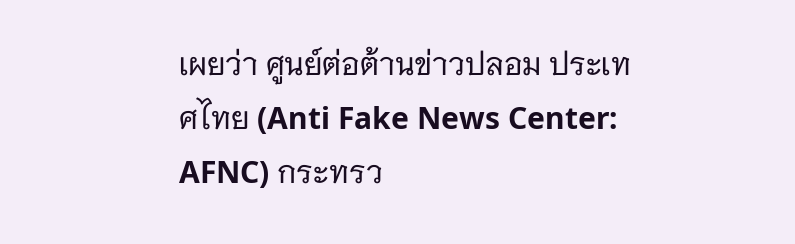เผยว่า ศูนย์ต่อต้านข่าวปลอม ประเทศไทย (Anti Fake News Center: AFNC) กระทรว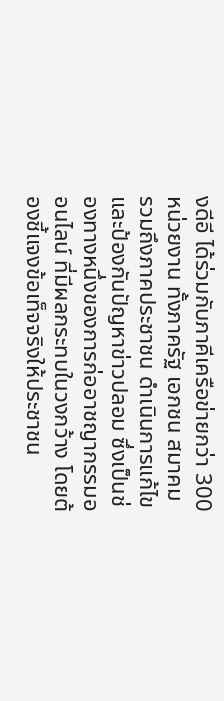งดีอี ได้ร่วมกับภาคีเครือข่ายกว่า 300 หน่วยงาน ทั้งภาครัฐ เอกชน สมาคม รวมถึงภาคประชาชน ดำเนินการแก้ไข และป้องกันปัญหาข่าวปลอม ซึ่งเป็นช่องทางหนึ่งของการก่ออาชญากรรมออนไลน์ ที่มีผลกระทบในวงกว้าง โดยต้องชี้แจงข้อเท็จจริงให้ประชาชน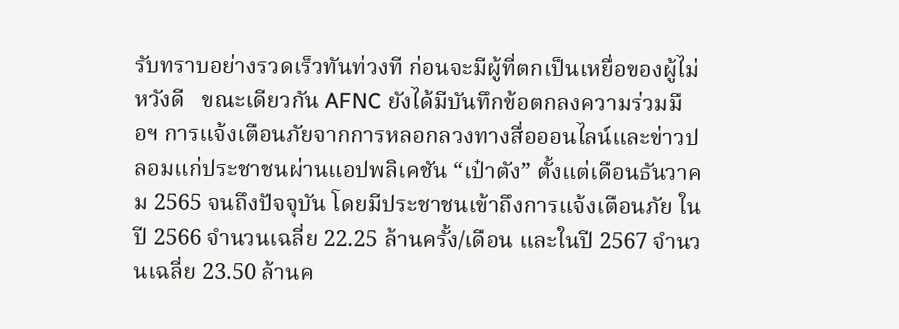รับทราบอย่างรวดเร็วทันท่วงที ก่อนจะมีผู้ที่ตกเป็นเหยื่อของผู้ไม่หวังดี   ขณะเดียวกัน AFNC ยังได้มีบันทึกข้อตกลงความร่วมมือฯ การแจ้งเตือนภัยจากการหลอกลวงทางสื่อออนไลน์และข่าวปลอมแก่ประชาชนผ่านแอปพลิเคชัน “เป๋าตัง” ตั้งแต่เดือนธันวาคม 2565 จนถึงปัจจุบัน โดยมีประชาชนเข้าถึงการแจ้งเตือนภัย ในปี 2566 จำนวนเฉลี่ย 22.25 ล้านครั้ง/เดือน และในปี 2567 จำนวนเฉลี่ย 23.50 ล้านค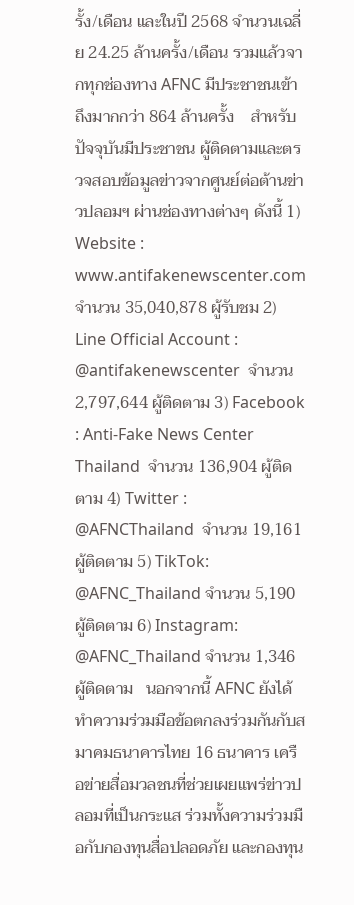รั้ง/เดือน และในปี 2568 จำนวนเฉลี่ย 24.25 ล้านครั้ง/เดือน รวมแล้วจากทุกช่องทาง AFNC มีประชาชนเข้าถึงมากกว่า 864 ล้านครั้ง    สำหรับปัจจุบันมีประชาชน ผู้ติดตามและตรวจสอบข้อมูลข่าวจากศูนย์ต่อต้านข่าวปลอมฯ ผ่านช่องทางต่างๆ ดังนี้ 1) Website : www.antifakenewscenter.com  จำนวน 35,040,878 ผู้รับชม 2) Line Official Account : @antifakenewscenter  จำนวน 2,797,644 ผู้ติดตาม 3) Facebook : Anti-Fake News Center Thailand  จำนวน 136,904 ผู้ติดตาม 4) Twitter : @AFNCThailand  จำนวน 19,161 ผู้ติดตาม 5) TikTok: @AFNC_Thailand จำนวน 5,190 ผู้ติดตาม 6) Instagram: @AFNC_Thailand จำนวน 1,346 ผู้ติดตาม   นอกจากนี้ AFNC ยังได้ทำความร่วมมือข้อตกลงร่วมกันกับสมาคมธนาคารไทย 16 ธนาคาร เครือข่ายสื่อมวลชนที่ช่วยเผยแพร่ข่าวปลอมที่เป็นกระแส ร่วมทั้งความร่วมมือกับกองทุนสื่อปลอดภัย และกองทุน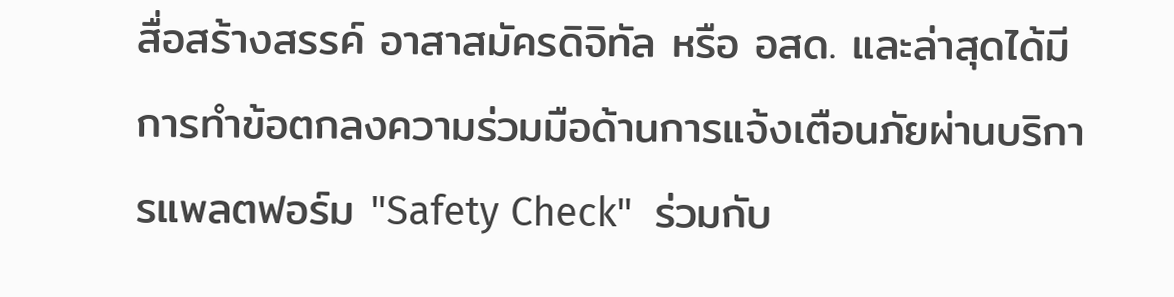สื่อสร้างสรรค์ อาสาสมัครดิจิทัล หรือ อสด. และล่าสุดได้มีการทำข้อตกลงความร่วมมือด้านการแจ้งเตือนภัยผ่านบริการแพลตฟอร์ม "Safety Check"  ร่วมกับ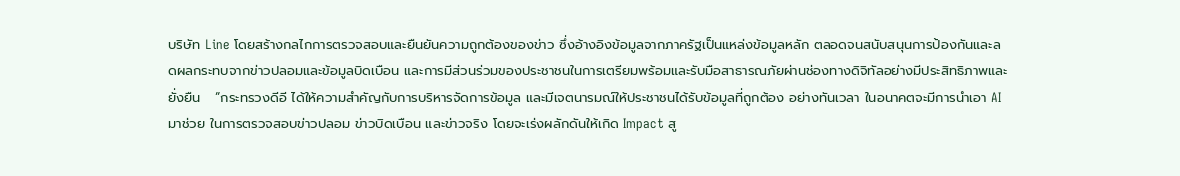บริษัท Line โดยสร้างกลไกการตรวจสอบและยืนยันความถูกต้องของข่าว ซึ่งอ้างอิงข้อมูลจากภาครัฐเป็นแหล่งข้อมูลหลัก ตลอดจนสนับสนุนการป้องกันและลดผลกระทบจากข่าวปลอมและข้อมูลบิดเบือน และการมีส่วนร่วมของประชาชนในการเตรียมพร้อมและรับมือสาธารณภัยผ่านช่องทางดิจิทัลอย่างมีประสิทธิภาพและยั่งยืน   “กระทรวงดีอี ได้ให้ความสำคัญกับการบริหารจัดการข้อมูล และมีเจตนารมณ์ให้ประชาชนได้รับข้อมูลที่ถูกต้อง อย่างทันเวลา ในอนาคตจะมีการนำเอา AI มาช่วย ในการตรวจสอบข่าวปลอม ข่าวบิดเบือน และข่าวจริง โดยจะเร่งผลักดันให้เกิด Impact สู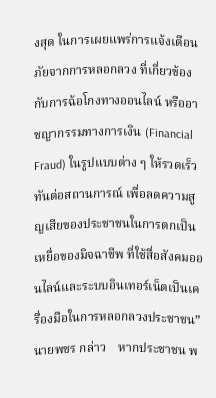งสุด ในการเผยแพร่การแจ้งเตือนภัยจากการหลอกลวง ที่เกี่ยวข้องกับการฉ้อโกงทางออนไลน์ หรืออาชญากรรมทางการเงิน (Financial Fraud) ในรูปแบบต่าง ๆ ให้รวดเร็ว ทันต่อสถานการณ์ เพื่อลดความสูญเสียของประชาชนในการตกเป็นเหยื่อของมิจฉาชีพ ที่ใช้สื่อสังคมออนไลน์และระบบอินเทอร์เน็ตเป็นเครื่องมือในการหลอกลวงประชาชน” นายพชร กล่าว    หากประชาชน พ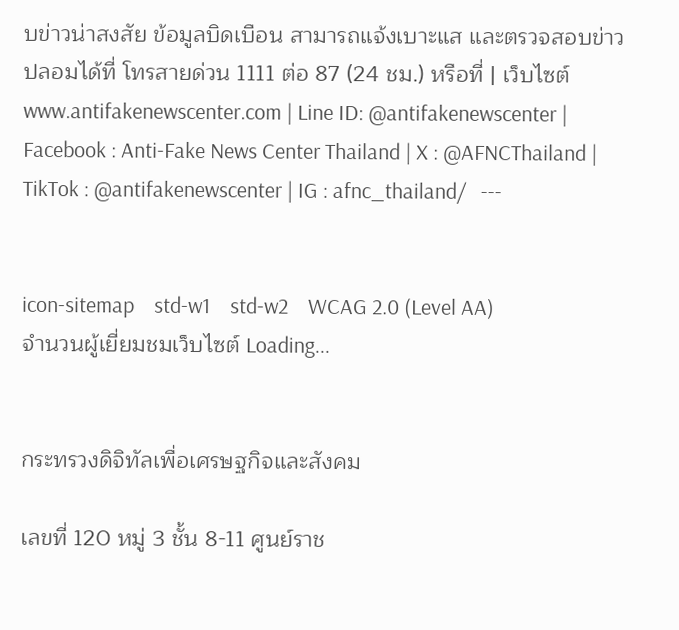บข่าวน่าสงสัย ข้อมูลบิดเบือน สามารถแจ้งเบาะแส และตรวจสอบข่าวปลอมได้ที่ โทรสายด่วน 1111 ต่อ 87 (24 ชม.) หรือที่ | เว็บไซต์ www.antifakenewscenter.com | Line ID: @antifakenewscenter | Facebook : Anti-Fake News Center Thailand | X : @AFNCThailand | TikTok : @antifakenewscenter | IG : afnc_thailand/   ---


icon-sitemap    std-w1    std-w2    WCAG 2.0 (Level AA)
จำนวนผู้เยี่ยมชมเว็บไซต์ Loading...


กระทรวงดิจิทัลเพื่อเศรษฐกิจและสังคม

เลขที่ 120 หมู่ 3 ชั้น 8-11 ศูนย์ราช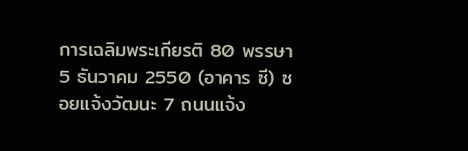การเฉลิมพระเกียรติ 80 พรรษา 5 ธันวาคม 2550 (อาคาร ซี) ซอยแจ้งวัฒนะ 7 ถนนแจ้ง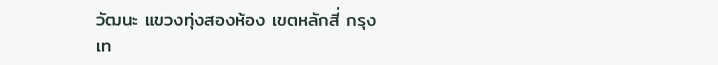วัฒนะ แขวงทุ่งสองห้อง เขตหลักสี่ กรุงเท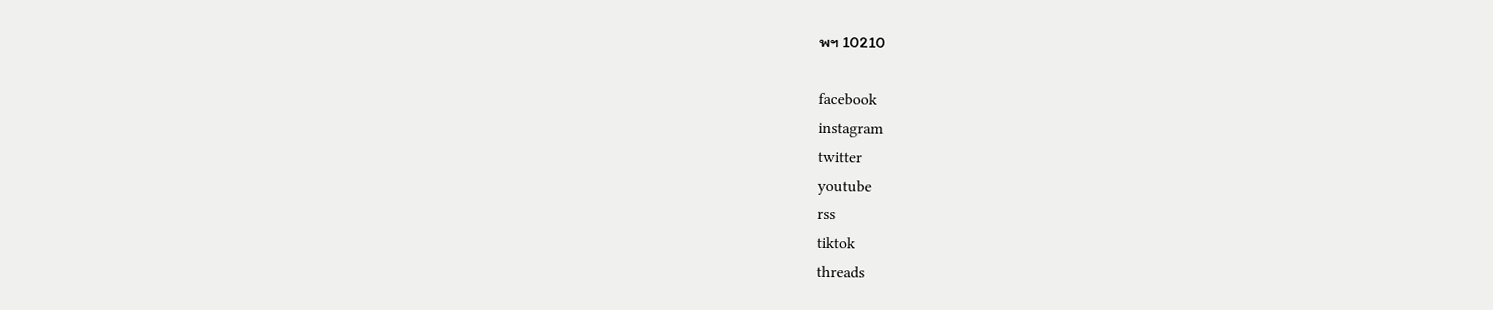พฯ 10210

facebook
instagram
twitter
youtube
rss
tiktok
threads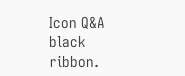Icon Q&A
black ribbon.